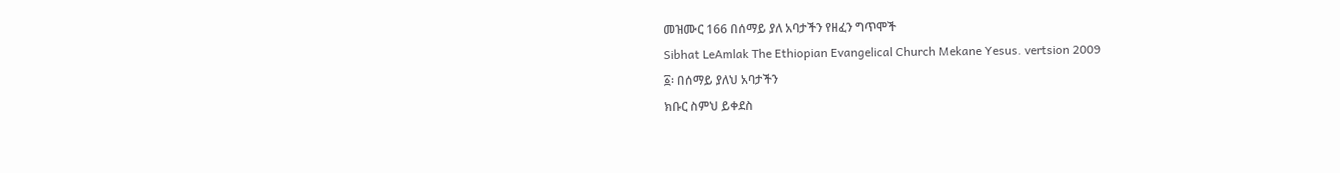መዝሙር 166 በሰማይ ያለ አባታችን የዘፈን ግጥሞች
Sibhat LeAmlak The Ethiopian Evangelical Church Mekane Yesus. vertsion 2009
፩፡ በሰማይ ያለህ አባታችን
ክቡር ስምህ ይቀደስ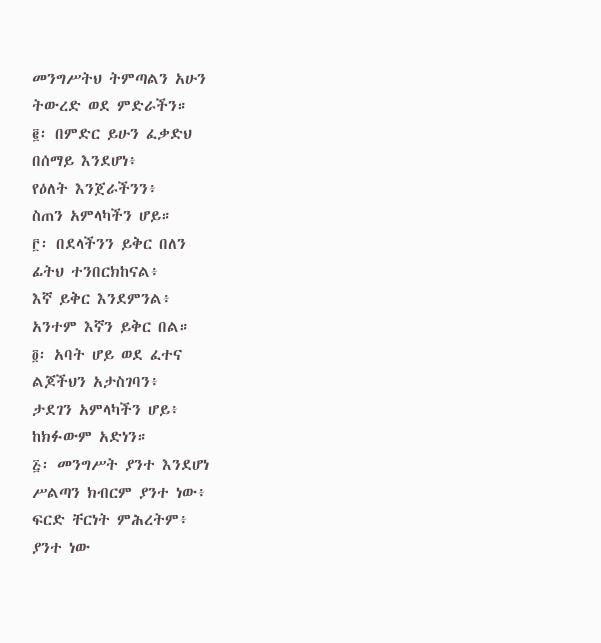መንግሥትህ ትምጣልን አሁን
ትውረድ ወደ ምድራችን።
፪፡ በምድር ይሁን ፈቃድህ
በሰማይ እንደሆነ፥
የዕለት እንጀራችንን፥
ስጠን አምላካችን ሆይ።
፫፡ በደላችንን ይቅር በለን
ፊትህ ተንበርክከናል፥
እኛ ይቅር እንደምንል፥
አንተም እኛን ይቅር በል።
፬፡ አባት ሆይ ወደ ፈተና
ልጆችህን አታስገባን፥
ታደገን አምላካችን ሆይ፥
ከክፉውም አድነን።
፭፡ መንግሥት ያንተ እንደሆነ
ሥልጣን ክብርም ያንተ ነው፥
ፍርድ ቸርነት ምሕረትም፥
ያንተ ነው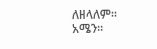ለዘላለም።
አሜን።